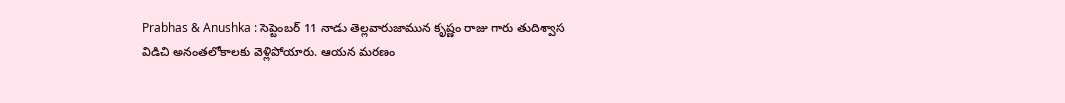Prabhas & Anushka : సెప్టెంబర్ 11 నాడు తెల్లవారుజామున కృష్ణం రాజు గారు తుదిశ్వాస విడిచి అనంతలోకాలకు వెళ్లిపోయారు. ఆయన మరణం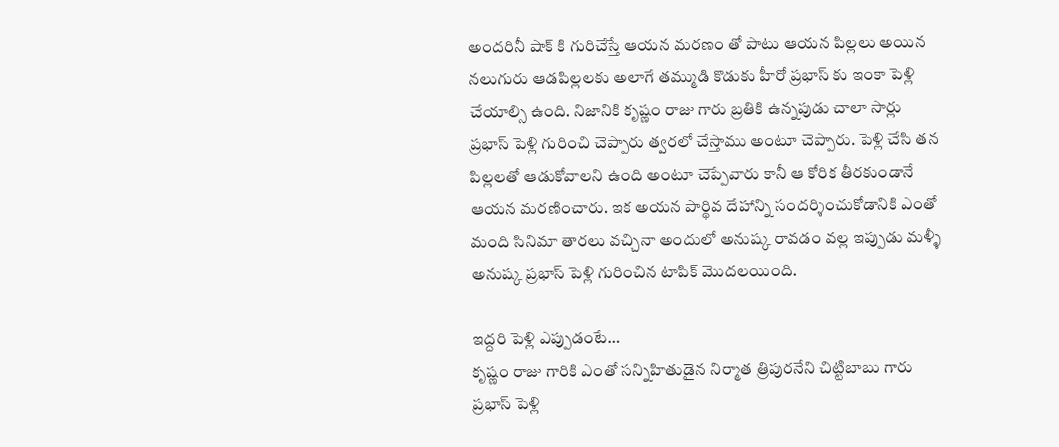అందరినీ షాక్ కి గురిచేస్తే ఆయన మరణం తో పాటు ఆయన పిల్లలు అయిన నలుగురు ఆడపిల్లలకు అలాగే తమ్ముడి కొడుకు హీరో ప్రభాస్ కు ఇంకా పెళ్లి చేయాల్సి ఉంది. నిజానికి కృష్ణం రాజు గారు బ్రతికి ఉన్నపుడు చాలా సార్లు ప్రభాస్ పెళ్లి గురించి చెప్పారు త్వరలో చేస్తాము అంటూ చెప్పారు. పెళ్లి చేసి తన పిల్లలతో ఆడుకోవాలని ఉంది అంటూ చెప్పేవారు కానీ ఆ కోరిక తీరకుండానే ఆయన మరణించారు. ఇక అయన పార్థివ దేహాన్ని సందర్శించుకోడానికి ఎంతో మంది సినిమా తారలు వచ్చినా అందులో అనుష్క రావడం వల్ల ఇప్పుడు మళ్ళీ అనుష్క ప్రభాస్ పెళ్లి గురించిన టాపిక్ మొదలయింది.

ఇద్దరి పెళ్లి ఎప్పుడంటే…
కృష్ణం రాజు గారికి ఎంతో సన్నిహితుడైన నిర్మాత త్రిపురనేని చిట్టిబాబు గారు ప్రభాస్ పెళ్లి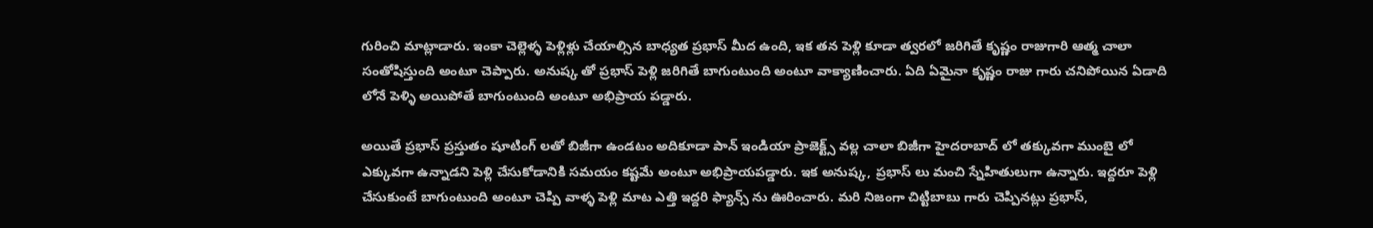గురించి మాట్లాడారు. ఇంకా చెల్లెళ్ళ పెళ్లిళ్లు చేయాల్సిన బాధ్యత ప్రభాస్ మీద ఉంది, ఇక తన పెళ్లి కూడా త్వరలో జరిగితే కృష్ణం రాజుగారి ఆత్మ చాలా సంతోషిస్తుంది అంటూ చెప్పారు. అనుష్క తో ప్రభాస్ పెళ్లి జరిగితే బాగుంటుంది అంటూ వాక్యాణించారు. ఏది ఏమైనా కృష్ణం రాజు గారు చనిపోయిన ఏడాది లోనే పెళ్ళి అయిపోతే బాగుంటుంది అంటూ అభిప్రాయ పడ్డారు.

అయితే ప్రభాస్ ప్రస్తుతం షూటింగ్ లతో బిజీగా ఉండటం అదికూడా పాన్ ఇండియా ప్రాజెక్ట్స్ వల్ల చాలా బిజీగా హైదరాబాద్ లో తక్కువగా ముంబై లో ఎక్కువగా ఉన్నాడని పెళ్లి చేసుకోడానికి సమయం కష్టమే అంటూ అభిప్రాయపడ్డారు. ఇక అనుష్క, ప్రభాస్ లు మంచి స్నేహితులుగా ఉన్నారు. ఇద్దరూ పెళ్లి చేసుకుంటే బాగుంటుంది అంటూ చెప్పి వాళ్ళ పెళ్లి మాట ఎత్తి ఇద్దరి ఫ్యాన్స్ ను ఊరించారు. మరి నిజంగా చిట్టిబాబు గారు చెప్పినట్లు ప్రభాస్,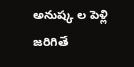అనుష్క ల పెళ్లి జరిగితే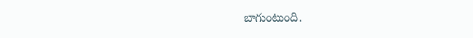బాగుంటుంది.